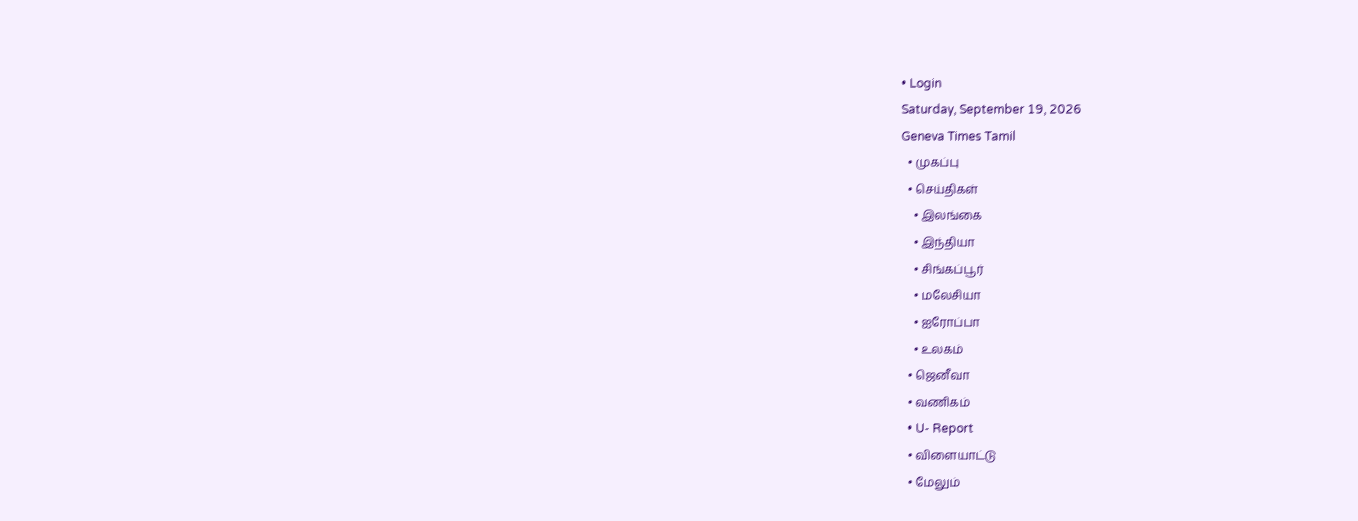• Login
Saturday, September 19, 2026
Geneva Times Tamil
  • முகப்பு
  • செய்திகள்
    • இலங்கை
    • இந்தியா
    • சிங்கப்பூர்
    • மலேசியா
    • ஐரோப்பா
    • உலகம்
  • ஜெனீவா
  • வணிகம்
  • U- Report
  • விளையாட்டு
  • மேலும்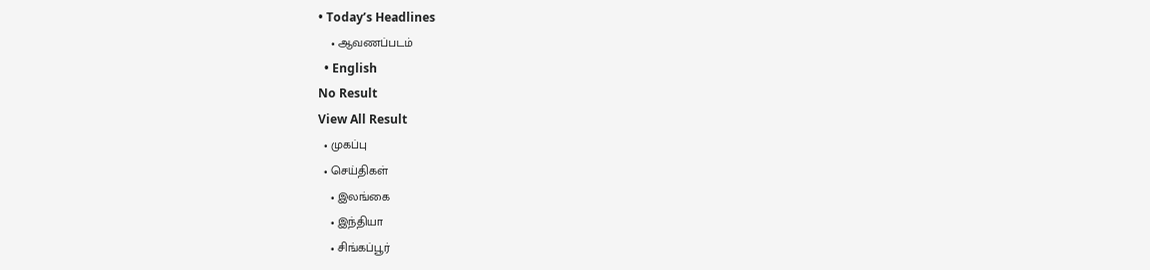• Today’s Headlines
    • ஆவணப்படம்
  • English
No Result
View All Result
  • முகப்பு
  • செய்திகள்
    • இலங்கை
    • இந்தியா
    • சிங்கப்பூர்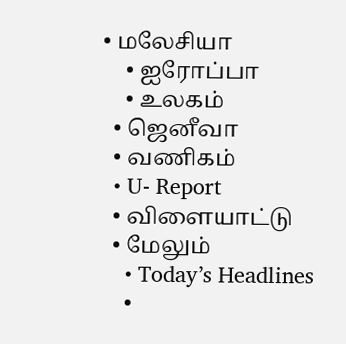• மலேசியா
    • ஐரோப்பா
    • உலகம்
  • ஜெனீவா
  • வணிகம்
  • U- Report
  • விளையாட்டு
  • மேலும்
    • Today’s Headlines
    •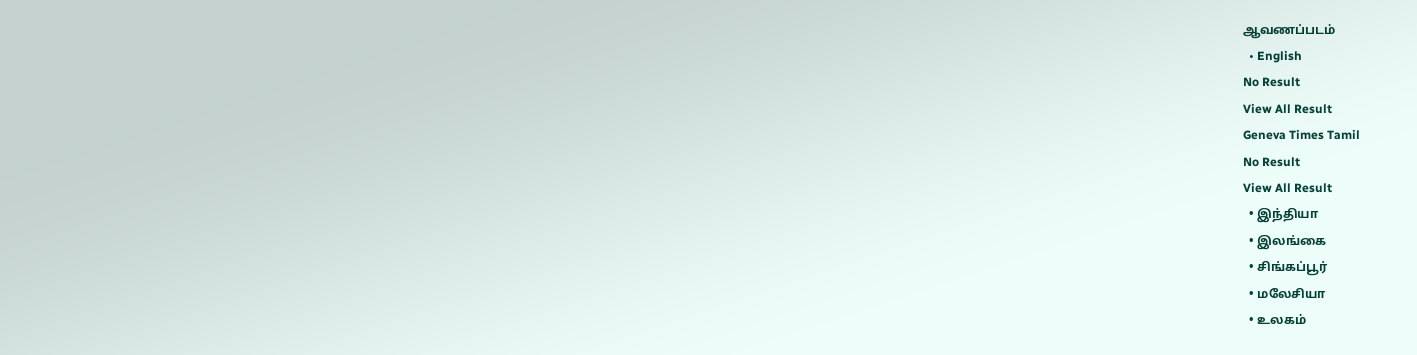ஆவணப்படம்
  • English
No Result
View All Result
Geneva Times Tamil
No Result
View All Result
  • இந்தியா
  • இலங்கை
  • சிங்கப்பூர்
  • மலேசியா
  • உலகம்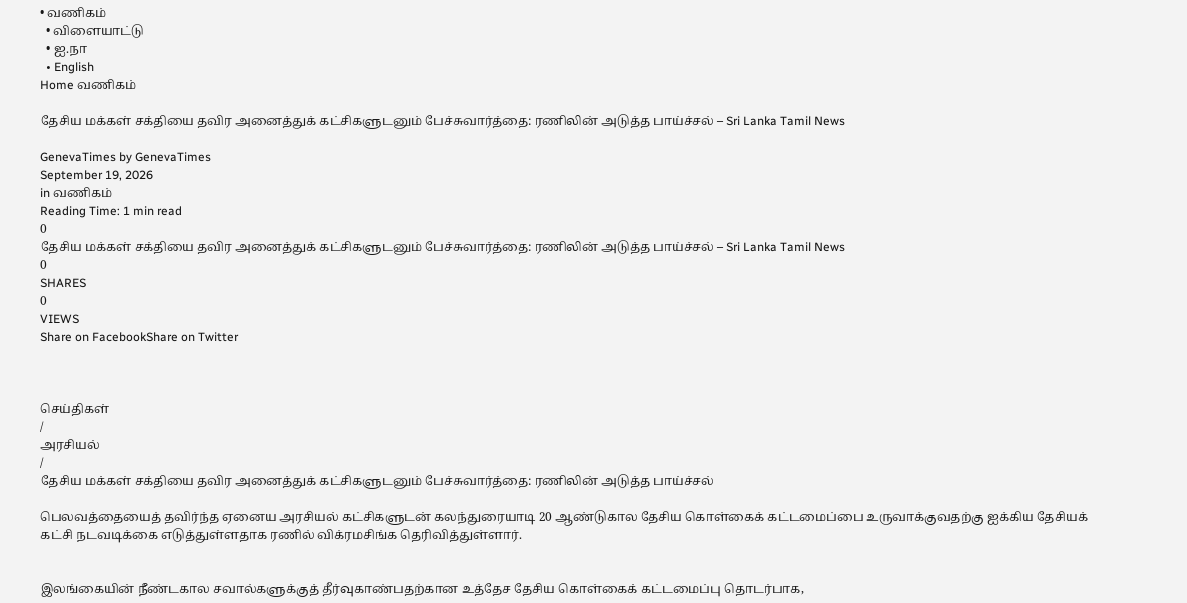• வணிகம்
  • விளையாட்டு
  • ஐ.நா
  • English
Home வணிகம்

தேசிய மக்கள் சக்தியை தவிர அனைத்துக் கட்சிகளுடனும் பேச்சுவார்த்தை: ரணிலின் அடுத்த பாய்ச்சல் – Sri Lanka Tamil News

GenevaTimes by GenevaTimes
September 19, 2026
in வணிகம்
Reading Time: 1 min read
0
தேசிய மக்கள் சக்தியை தவிர அனைத்துக் கட்சிகளுடனும் பேச்சுவார்த்தை: ரணிலின் அடுத்த பாய்ச்சல் – Sri Lanka Tamil News
0
SHARES
0
VIEWS
Share on FacebookShare on Twitter



செய்திகள்
/
அரசியல்
/
தேசிய மக்கள் சக்தியை தவிர அனைத்துக் கட்சிகளுடனும் பேச்சுவார்த்தை: ரணிலின் அடுத்த பாய்ச்சல்

பெலவத்தையைத் தவிர்ந்த ஏனைய அரசியல் கட்சிகளுடன் கலந்துரையாடி 20 ஆண்டுகால தேசிய கொள்கைக் கட்டமைப்பை உருவாக்குவதற்கு ஐக்கிய தேசியக் கட்சி நடவடிக்கை எடுத்துள்ளதாக ரணில் விக்ரமசிங்க தெரிவித்துள்ளார்.


இலங்கையின் நீண்டகால சவால்களுக்குத் தீர்வுகாண்பதற்கான உத்தேச தேசிய கொள்கைக் கட்டமைப்பு தொடர்பாக,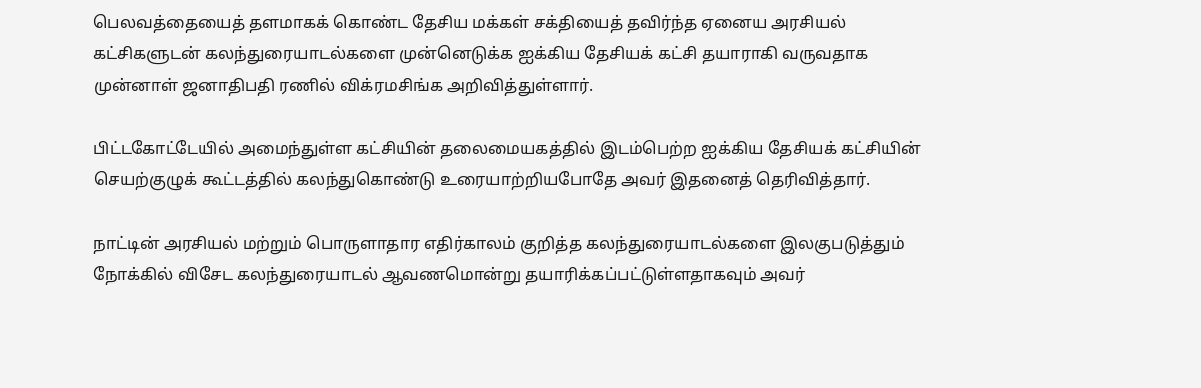பெலவத்தையைத் தளமாகக் கொண்ட தேசிய மக்கள் சக்தியைத் தவிர்ந்த ஏனைய அரசியல் கட்சிகளுடன் கலந்துரையாடல்களை முன்னெடுக்க ஐக்கிய தேசியக் கட்சி தயாராகி வருவதாக முன்னாள் ஜனாதிபதி ரணில் விக்ரமசிங்க அறிவித்துள்ளார்.

பிட்டகோட்டேயில் அமைந்துள்ள கட்சியின் தலைமையகத்தில் இடம்பெற்ற ஐக்கிய தேசியக் கட்சியின் செயற்குழுக் கூட்டத்தில் கலந்துகொண்டு உரையாற்றியபோதே அவர் இதனைத் தெரிவித்தார்.

நாட்டின் அரசியல் மற்றும் பொருளாதார எதிர்காலம் குறித்த கலந்துரையாடல்களை இலகுபடுத்தும் நோக்கில் விசேட கலந்துரையாடல் ஆவணமொன்று தயாரிக்கப்பட்டுள்ளதாகவும் அவர்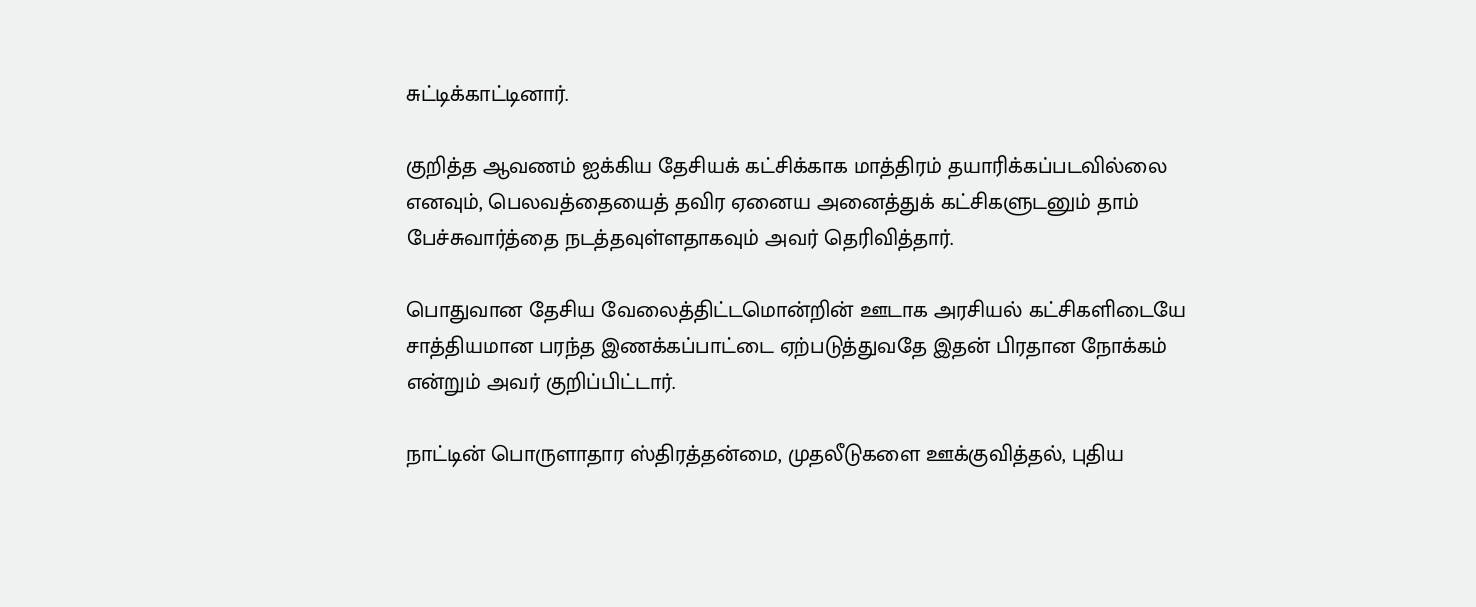சுட்டிக்காட்டினார்.

குறித்த ஆவணம் ஐக்கிய தேசியக் கட்சிக்காக மாத்திரம் தயாரிக்கப்படவில்லை எனவும், பெலவத்தையைத் தவிர ஏனைய அனைத்துக் கட்சிகளுடனும் தாம் பேச்சுவார்த்தை நடத்தவுள்ளதாகவும் அவர் தெரிவித்தார்.

பொதுவான தேசிய வேலைத்திட்டமொன்றின் ஊடாக அரசியல் கட்சிகளிடையே சாத்தியமான பரந்த இணக்கப்பாட்டை ஏற்படுத்துவதே இதன் பிரதான நோக்கம் என்றும் அவர் குறிப்பிட்டார்.

நாட்டின் பொருளாதார ஸ்திரத்தன்மை, முதலீடுகளை ஊக்குவித்தல், புதிய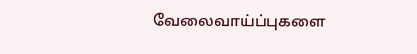வேலைவாய்ப்புகளை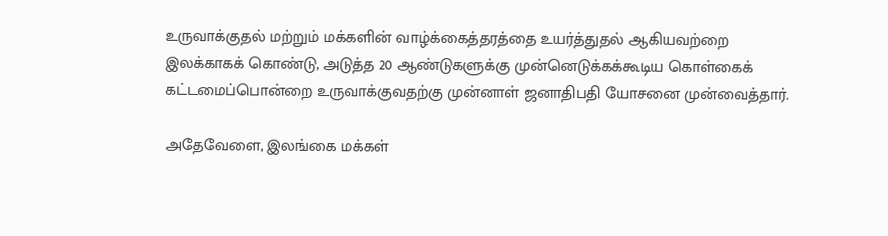உருவாக்குதல் மற்றும் மக்களின் வாழ்க்கைத்தரத்தை உயர்த்துதல் ஆகியவற்றை இலக்காகக் கொண்டு, அடுத்த 20 ஆண்டுகளுக்கு முன்னெடுக்கக்கூடிய கொள்கைக் கட்டமைப்பொன்றை உருவாக்குவதற்கு முன்னாள் ஜனாதிபதி யோசனை முன்வைத்தார்.

அதேவேளை, இலங்கை மக்கள்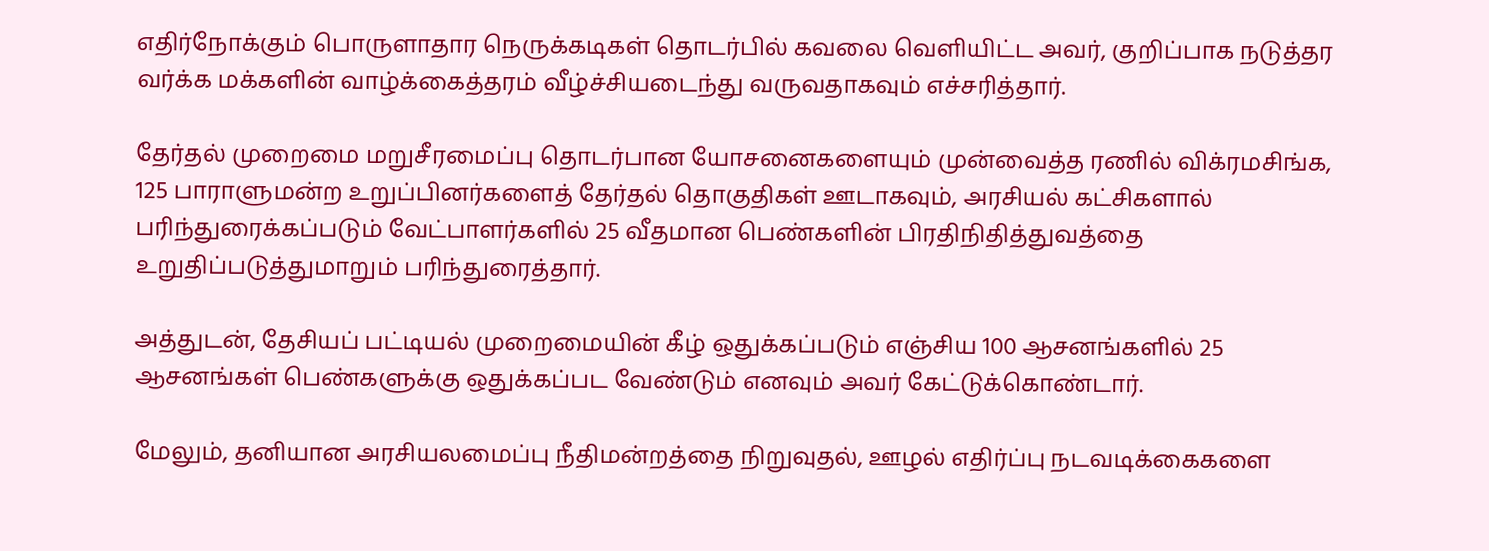எதிர்நோக்கும் பொருளாதார நெருக்கடிகள் தொடர்பில் கவலை வெளியிட்ட அவர், குறிப்பாக நடுத்தர வர்க்க மக்களின் வாழ்க்கைத்தரம் வீழ்ச்சியடைந்து வருவதாகவும் எச்சரித்தார்.

தேர்தல் முறைமை மறுசீரமைப்பு தொடர்பான யோசனைகளையும் முன்வைத்த ரணில் விக்ரமசிங்க, 125 பாராளுமன்ற உறுப்பினர்களைத் தேர்தல் தொகுதிகள் ஊடாகவும், அரசியல் கட்சிகளால் பரிந்துரைக்கப்படும் வேட்பாளர்களில் 25 வீதமான பெண்களின் பிரதிநிதித்துவத்தை உறுதிப்படுத்துமாறும் பரிந்துரைத்தார்.

அத்துடன், தேசியப் பட்டியல் முறைமையின் கீழ் ஒதுக்கப்படும் எஞ்சிய 100 ஆசனங்களில் 25 ஆசனங்கள் பெண்களுக்கு ஒதுக்கப்பட வேண்டும் எனவும் அவர் கேட்டுக்கொண்டார்.

மேலும், தனியான அரசியலமைப்பு நீதிமன்றத்தை நிறுவுதல், ஊழல் எதிர்ப்பு நடவடிக்கைகளை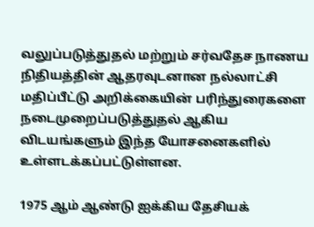வலுப்படுத்துதல் மற்றும் சர்வதேச நாணய நிதியத்தின் ஆதரவுடனான நல்லாட்சி மதிப்பீட்டு அறிக்கையின் பரிந்துரைகளை நடைமுறைப்படுத்துதல் ஆகிய விடயங்களும் இந்த யோசனைகளில் உள்ளடக்கப்பட்டுள்ளன.

1975 ஆம் ஆண்டு ஐக்கிய தேசியக்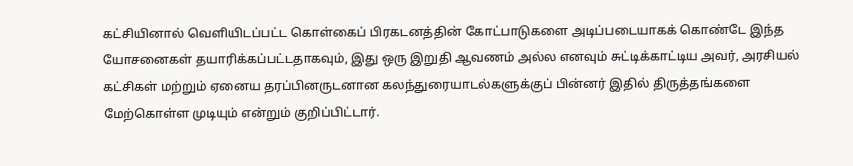கட்சியினால் வெளியிடப்பட்ட கொள்கைப் பிரகடனத்தின் கோட்பாடுகளை அடிப்படையாகக் கொண்டே இந்த யோசனைகள் தயாரிக்கப்பட்டதாகவும், இது ஒரு இறுதி ஆவணம் அல்ல எனவும் சுட்டிக்காட்டிய அவர், அரசியல் கட்சிகள் மற்றும் ஏனைய தரப்பினருடனான கலந்துரையாடல்களுக்குப் பின்னர் இதில் திருத்தங்களை மேற்கொள்ள முடியும் என்றும் குறிப்பிட்டார்.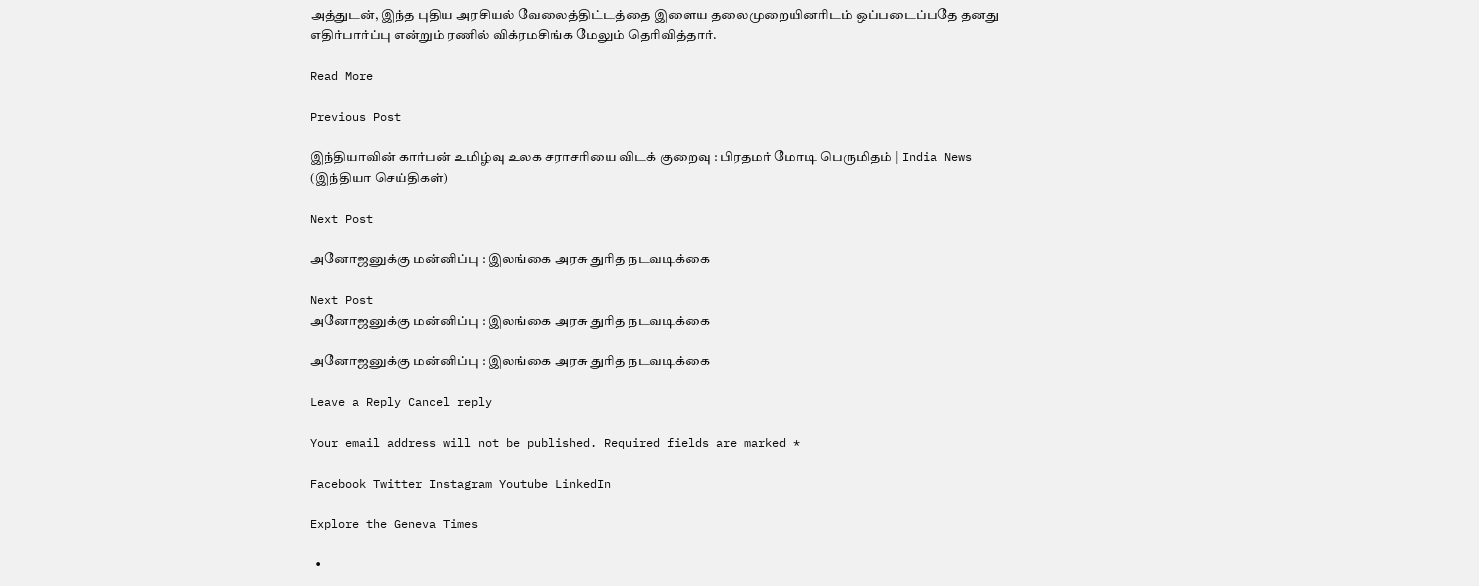அத்துடன், இந்த புதிய அரசியல் வேலைத்திட்டத்தை இளைய தலைமுறையினரிடம் ஒப்படைப்பதே தனது எதிர்பார்ப்பு என்றும் ரணில் விக்ரமசிங்க மேலும் தெரிவித்தார்.

Read More

Previous Post

இந்தியாவின் கார்பன் உமிழ்வு உலக சராசரியை விடக் குறைவு : பிரதமர் மோடி பெருமிதம் | India News (இந்தியா செய்திகள்)

Next Post

அனோஜனுக்கு மன்னிப்பு : இலங்கை அரசு துரித நடவடிக்கை

Next Post
அனோஜனுக்கு மன்னிப்பு : இலங்கை அரசு துரித நடவடிக்கை

அனோஜனுக்கு மன்னிப்பு : இலங்கை அரசு துரித நடவடிக்கை

Leave a Reply Cancel reply

Your email address will not be published. Required fields are marked *

Facebook Twitter Instagram Youtube LinkedIn

Explore the Geneva Times

  •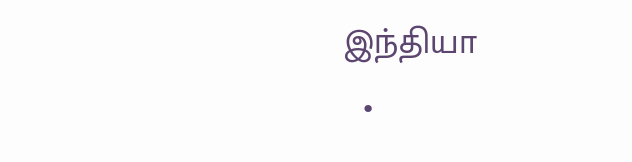இந்தியா
  •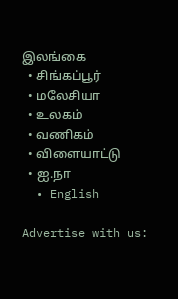இலங்கை
  • சிங்கப்பூர்
  • மலேசியா
  • உலகம்
  • வணிகம்
  • விளையாட்டு
  • ஐ.நா
  • English

Advertise with us: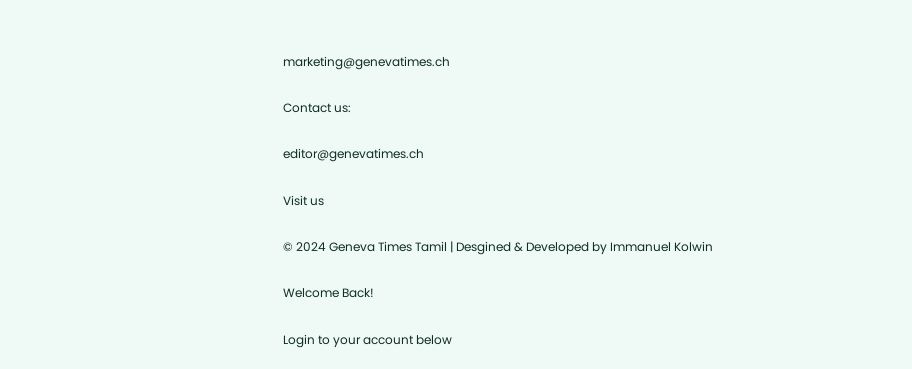marketing@genevatimes.ch

Contact us:

editor@genevatimes.ch

Visit us

© 2024 Geneva Times Tamil | Desgined & Developed by Immanuel Kolwin

Welcome Back!

Login to your account below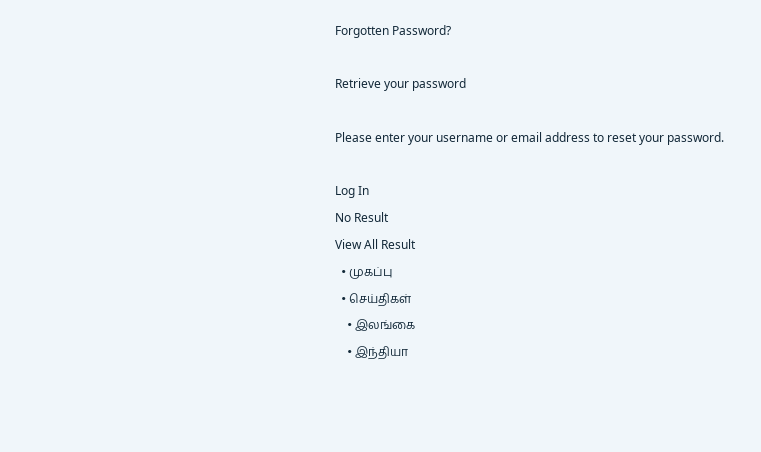Forgotten Password?

Retrieve your password

Please enter your username or email address to reset your password.

Log In
No Result
View All Result
  • முகப்பு
  • செய்திகள்
    • இலங்கை
    • இந்தியா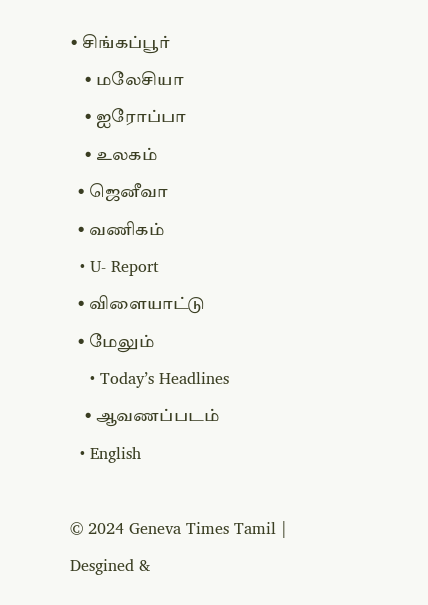• சிங்கப்பூர்
    • மலேசியா
    • ஐரோப்பா
    • உலகம்
  • ஜெனீவா
  • வணிகம்
  • U- Report
  • விளையாட்டு
  • மேலும்
    • Today’s Headlines
    • ஆவணப்படம்
  • English

© 2024 Geneva Times Tamil | Desgined &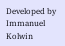Developed by Immanuel Kolwin